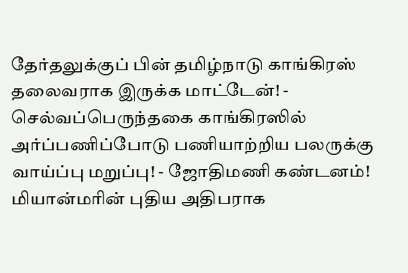தேர்தலுக்குப் பின் தமிழ்நாடு காங்கிரஸ் தலைவராக இருக்க மாட்டேன்! - செல்வப்பெருந்தகை காங்கிரஸில் அர்ப்பணிப்போடு பணியாற்றிய பலருக்கு வாய்ப்பு மறுப்பு! - ஜோதிமணி கண்டனம்! மியான்மரின் புதிய அதிபராக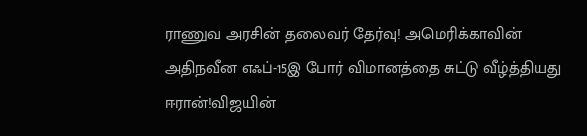ராணுவ அரசின் தலைவர் தேர்வு! அமெரிக்காவின் அதிநவீன எஃப்-15இ போர் விமானத்தை சுட்டு வீழ்த்தியது ஈரான்!விஜயின்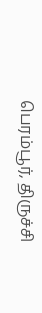பெரம்பூர், திருச்சி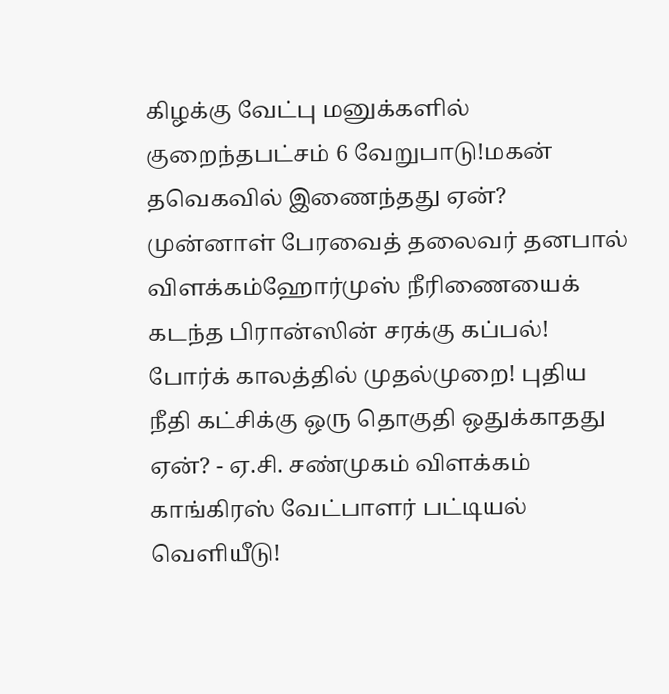கிழக்கு வேட்பு மனுக்களில் குறைந்தபட்சம் 6 வேறுபாடு!மகன் தவெகவில் இணைந்தது ஏன்? முன்னாள் பேரவைத் தலைவர் தனபால் விளக்கம்ஹோர்முஸ் நீரிணையைக் கடந்த பிரான்ஸின் சரக்கு கப்பல்! போர்க் காலத்தில் முதல்முறை! புதிய நீதி கட்சிக்கு ஒரு தொகுதி ஒதுக்காதது ஏன்? - ஏ.சி. சண்முகம் விளக்கம் காங்கிரஸ் வேட்பாளர் பட்டியல் வெளியீடு!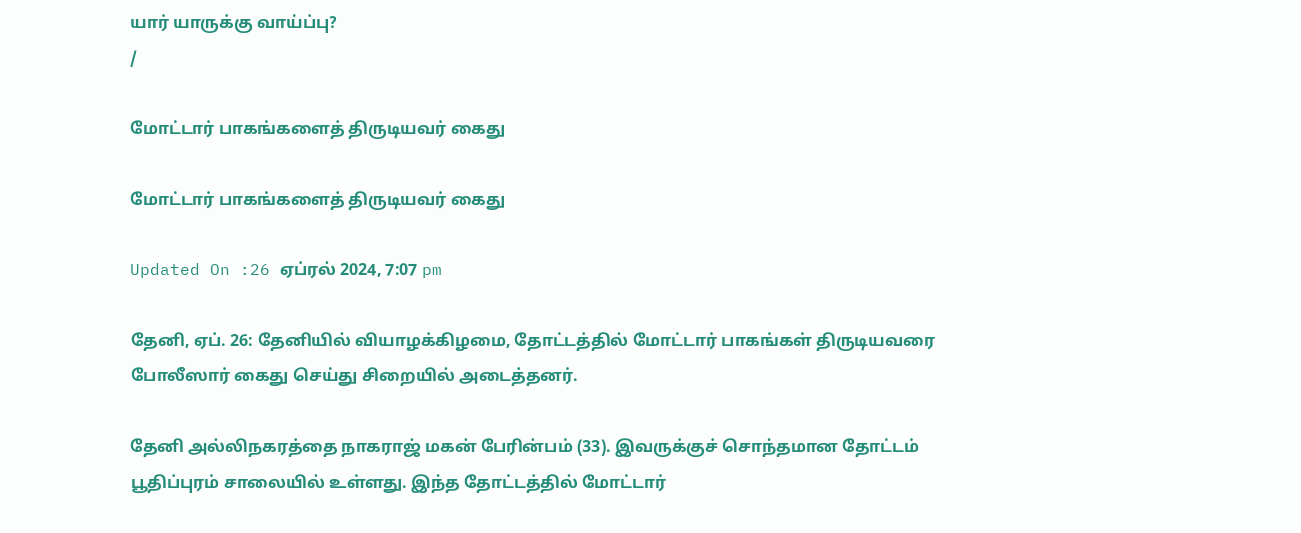யார் யாருக்கு வாய்ப்பு?
/

மோட்டார் பாகங்களைத் திருடியவர் கைது

மோட்டார் பாகங்களைத் திருடியவர் கைது

Updated On :26 ஏப்ரல் 2024, 7:07 pm

தேனி, ஏப். 26: தேனியில் வியாழக்கிழமை, தோட்டத்தில் மோட்டார் பாகங்கள் திருடியவரை போலீஸார் கைது செய்து சிறையில் அடைத்தனர்.

தேனி அல்லிநகரத்தை நாகராஜ் மகன் பேரின்பம் (33). இவருக்குச் சொந்தமான தோட்டம் பூதிப்புரம் சாலையில் உள்ளது. இந்த தோட்டத்தில் மோட்டார்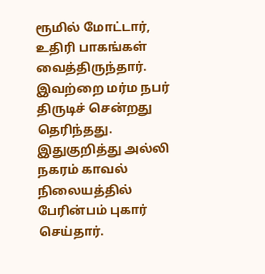ரூமில் மோட்டார், உதிரி பாகங்கள் வைத்திருந்தார். இவற்றை மர்ம நபர் திருடிச் சென்றது தெரிந்தது. இதுகுறித்து அல்லி நகரம் காவல் நிலையத்தில் பேரின்பம் புகார் செய்தார்.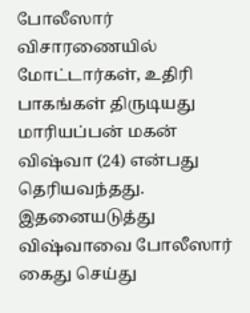போலீஸார் விசாரணையில் மோட்டார்கள், உதிரி பாகங்கள் திருடியது மாரியப்பன் மகன் விஷ்வா (24) என்பது தெரியவந்தது. இதனையடுத்து விஷ்வாவை போலீஸார் கைது செய்து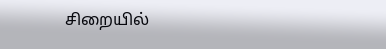சிறையில்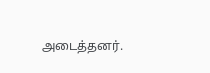அடைத்தனர்.